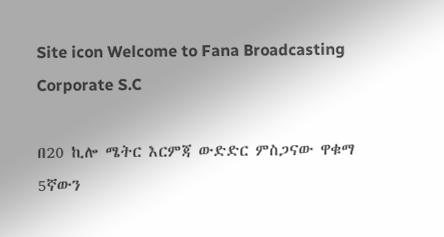Site icon Welcome to Fana Broadcasting Corporate S.C

በ20 ኪሎ ሜትር እርምጃ ውድድር ምስጋናው ዋቁማ 5ኛውን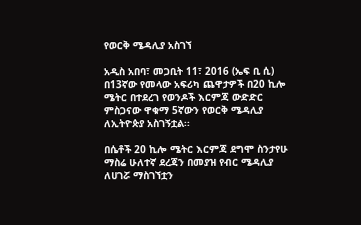የወርቅ ሜዳሊያ አስገኘ

አዲስ አበባ፣ መጋቢት 11፣ 2016 (ኤፍ ቢ ሲ) በ13ኛው የመላው አፍሪካ ጨዋታዎች በ20 ኪሎ ሜትር በተደረገ የወንዶች እርምጃ ውድድር ምስጋናው ዋቁማ 5ኛውን የወርቅ ሜዳሊያ ለኢትዮጵያ አስገኝቷል፡፡

በሴቶች 20 ኪሎ ሜትር እርምጃ ደግሞ ስንታየሁ ማስሬ ሁለተኛ ደረጃን በመያዝ የብር ሜዳሊያ ለሀገሯ ማስገኘቷን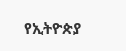የኢትዮጵያ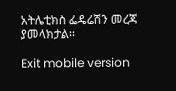አትሌቲክስ ፌዴሬሽን መረጃ ያመላክታል፡፡

Exit mobile version